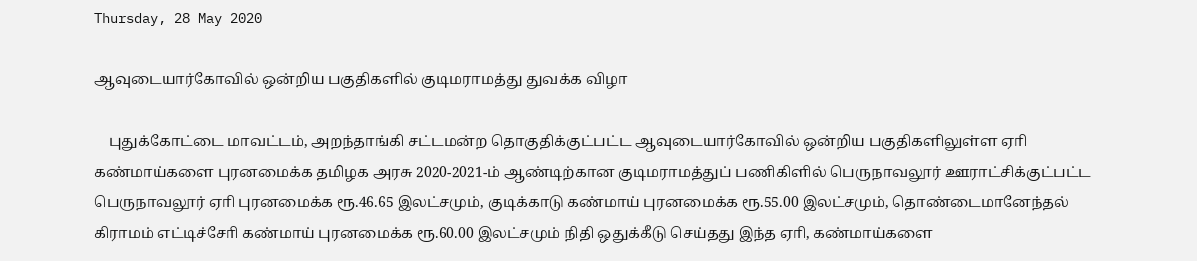Thursday, 28 May 2020

ஆவுடையார்கோவில் ஒன்றிய பகுதிகளில் குடிமராமத்து துவக்க விழா

    புதுக்கோட்டை மாவட்டம், அறந்தாங்கி சட்டமன்ற தொகுதிக்குட்பட்ட ஆவுடையார்கோவில் ஒன்றிய பகுதிகளிலுள்ள ஏாி கண்மாய்களை புரனமைக்க தமிழக அரசு 2020-2021-ம் ஆண்டிற்கான குடிமராமத்துப் பணிகிளில் பெருநாவலூர் ஊராட்சிக்குட்பட்ட பெருநாவலூர் ஏாி புரனமைக்க ரூ.46.65 இலட்சமும், குடிக்காடு கண்மாய் புரனமைக்க ரூ.55.00 இலட்சமும், தொண்டைமானேந்தல் கிராமம் எட்டிச்சோி கண்மாய் புரனமைக்க ரூ.60.00 இலட்சமும் நிதி ஒதுக்கீடு செய்தது இந்த ஏாி, கண்மாய்களை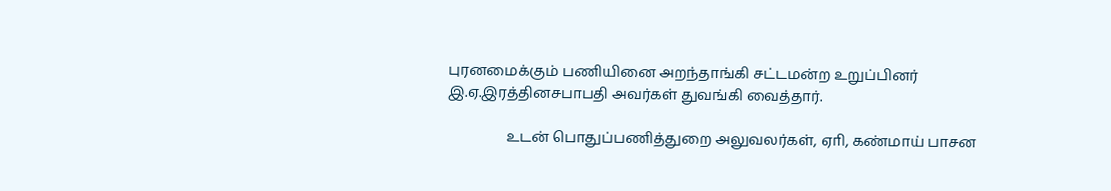புரனமைக்கும் பணியினை அறந்தாங்கி சட்டமன்ற உறுப்பினர் இ.ஏ.இரத்தினசபாபதி அவர்கள் துவங்கி வைத்தார்.

                உடன் பொதுப்பணித்துறை அலுவலர்கள், ஏாி, கண்மாய் பாசன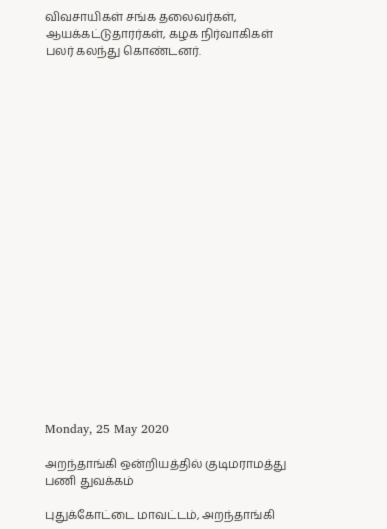விவசாயிகள் சங்க தலைவர்கள், ஆயக்கட்டுதாரர்கள், கழக நிர்வாகிகள் பலர் கலந்து கொண்டனர்.





















Monday, 25 May 2020

அறந்தாங்கி ஒன்றியத்தில் குடிமராமத்து பணி துவக்கம்

புதுக்கோட்டை மாவட்டம், அறந்தாங்கி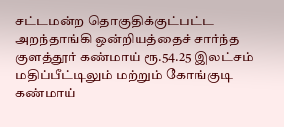சட்டமன்ற தொகுதிக்குட்பட்ட அறந்தாங்கி ஒன்றியத்தைச் சார்ந்த குளத்தூர் கண்மாய் ரூ.54.25 இலட்சம் மதிப்பீட்டிலும் மற்றும் கோங்குடி கண்மாய்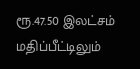ரூ.47.50 இலட்சம் மதிப்பீட்டிலும்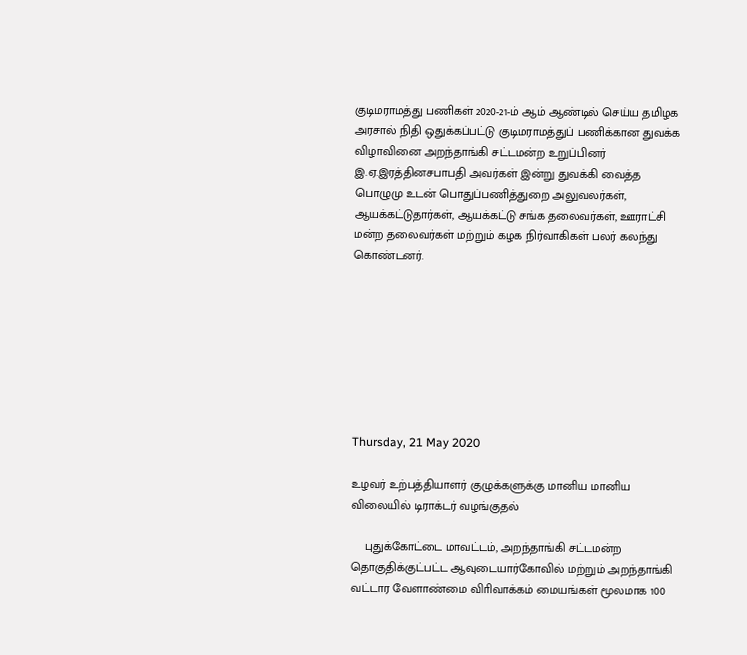குடிமராமத்து பணிகள் 2020-21-ம் ஆம் ஆண்டில் செய்ய தமிழக அரசால் நிதி ஒதுக்கப்பட்டு குடிமராமத்துப் பணிக்கான துவக்க விழாவினை அறந்தாங்கி சட்டமன்ற உறுப்பினர் இ.ஏ.இரத்தினசபாபதி அவர்கள் இன்று துவக்கி வைத்த பொழுமு உடன் பொதுப்பணித்துறை அலுவலர்கள், ஆயக்கட்டுதார்கள், ஆயக்கட்டு சங்க தலைவர்கள், ஊராட்சி மன்ற தலைவர்கள் மற்றும் கழக நிர்வாகிகள் பலர் கலந்து கொண்டனர்.








Thursday, 21 May 2020

உழவர் உற்பத்தியாளர் குழுக்களுக்கு மானிய மானிய விலையில் டிராக்டர் வழங்குதல்

    புதுக்கோட்டை மாவட்டம், அறந்தாங்கி சட்டமன்ற தொகுதிக்குட்பட்ட ஆவுடையார்கோவில் மற்றும் அறந்தாங்கி வட்டார வேளாண்மை விாிவாக்கம் மையங்கள் மூலமாக 100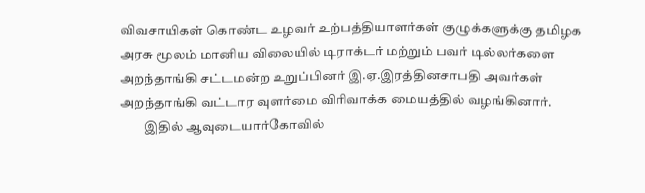விவசாயிகள் கொண்ட உழவர் உற்பத்தியாளர்கள் குழுக்களுக்கு தமிழக அரசு மூலம் மானிய விலையில் டிராக்டர் மற்றும் பவர் டில்லர்களை அறந்தாங்கி சட்டமன்ற உறுப்பினர் இ.ஏ.இரத்தினசாபதி அவர்கள் அறந்தாங்கி வட்டார வுளர்மை விாிவாக்க மையத்தில் வழங்கினார்.
         இதில் ஆவுடையார்கோவில்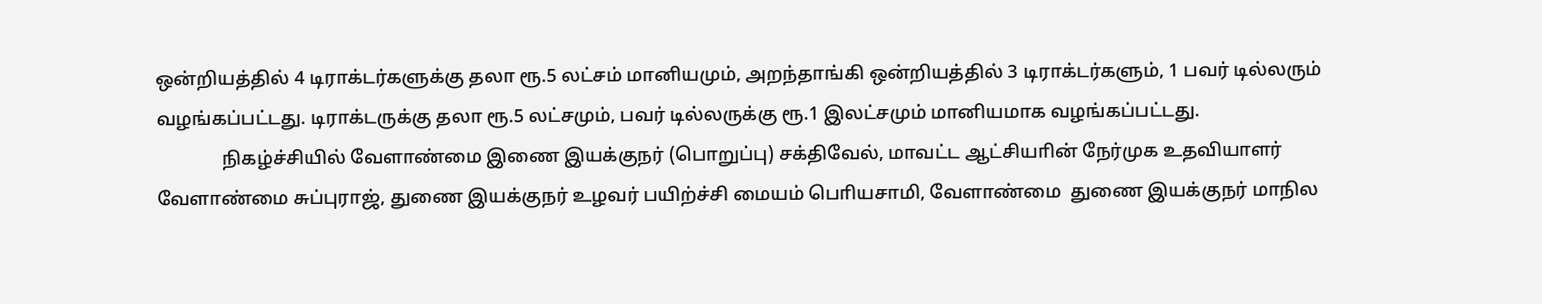ஒன்றியத்தில் 4 டிராக்டர்களுக்கு தலா ரூ.5 லட்சம் மானியமும், அறந்தாங்கி ஒன்றியத்தில் 3 டிராக்டர்களும், 1 பவர் டில்லரும் வழங்கப்பட்டது. டிராக்டருக்கு தலா ரூ.5 லட்சமும், பவர் டில்லருக்கு ரூ.1 இலட்சமும் மானியமாக வழங்கப்பட்டது.
              நிகழ்ச்சியில் வேளாண்மை இணை இயக்குநர் (பொறுப்பு) சக்திவேல், மாவட்ட ஆட்சியாின் நேர்முக உதவியாளர் வேளாண்மை சுப்புராஜ், துணை இயக்குநர் உழவர் பயிற்ச்சி மையம் பொியசாமி, வேளாண்மை  துணை இயக்குநர் மாநில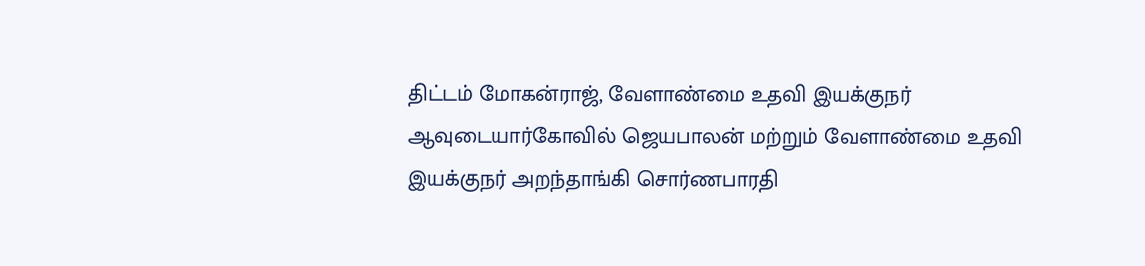திட்டம் மோகன்ராஜ், வேளாண்மை உதவி இயக்குநர் ஆவுடையார்கோவில் ஜெயபாலன் மற்றும் வேளாண்மை உதவி இயக்குநர் அறந்தாங்கி சொர்ணபாரதி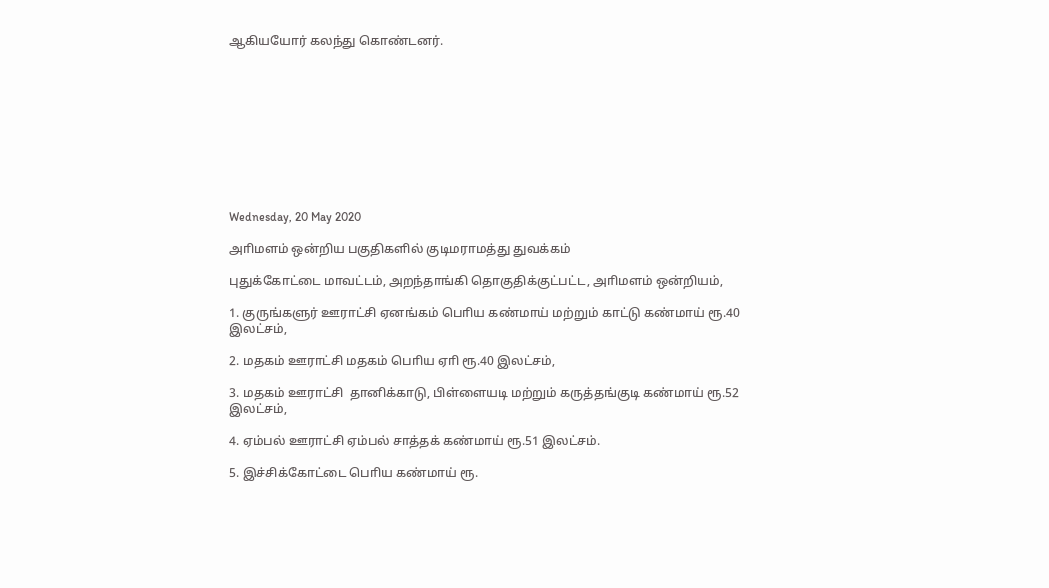ஆகியயோர் கலந்து கொண்டனர்.










Wednesday, 20 May 2020

அாிமளம் ஒன்றிய பகுதிகளில் குடிமராமத்து துவக்கம்

புதுக்கோட்டை மாவட்டம், அறந்தாங்கி தொகுதிக்குட்பட்ட, அாிமளம் ஒன்றியம்,

1. குருங்களுர் ஊராட்சி ஏனங்கம் பொிய கண்மாய் மற்றும் காட்டு கண்மாய் ரூ.40 இலட்சம்,

2. மதகம் ஊராட்சி மதகம் பொிய ஏாி ரூ.40 இலட்சம்,

3. மதகம் ஊராட்சி  தானிக்காடு, பிள்ளையடி மற்றும் கருத்தங்குடி கண்மாய் ரூ.52 இலட்சம்,

4. ஏம்பல் ஊராட்சி ஏம்பல் சாத்தக் கண்மாய் ரூ.51 இலட்சம்.

5. இச்சிக்கோட்டை பொிய கண்மாய் ரூ.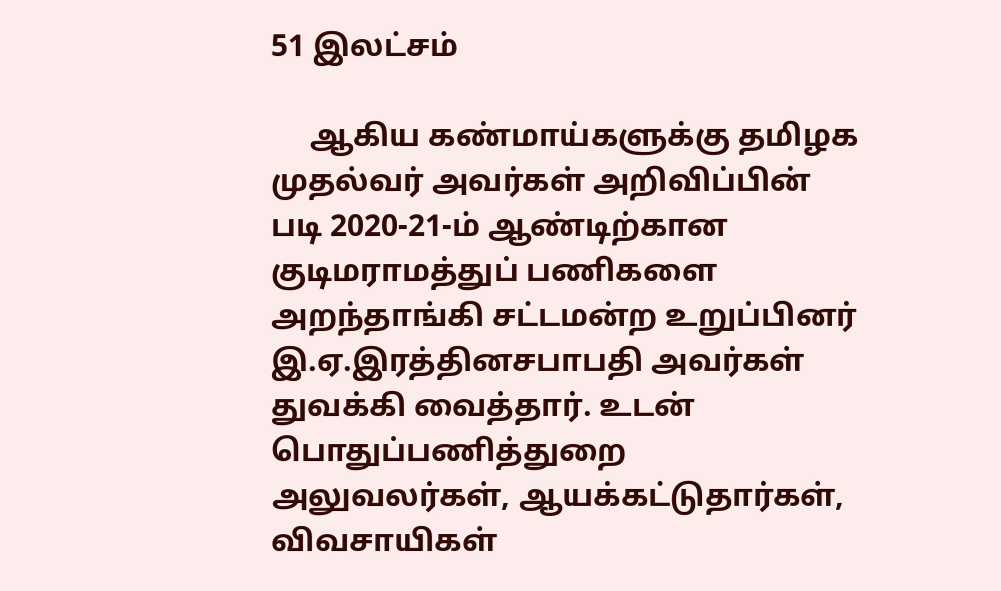51 இலட்சம்

     ஆகிய கண்மாய்களுக்கு தமிழக முதல்வர் அவர்கள் அறிவிப்பின் படி 2020-21-ம் ஆண்டிற்கான குடிமராமத்துப் பணிகளை அறந்தாங்கி சட்டமன்ற உறுப்பினர் இ.ஏ.இரத்தினசபாபதி அவர்கள் துவக்கி வைத்தார். உடன் பொதுப்பணித்துறை அலுவலர்கள், ஆயக்கட்டுதார்கள், விவசாயிகள்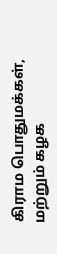கிராம பொதுமக்கள், மற்றும் கழக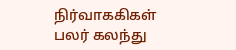நிர்வாககிகள் பலர் கலந்து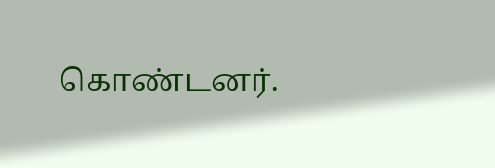கொண்டனர்.